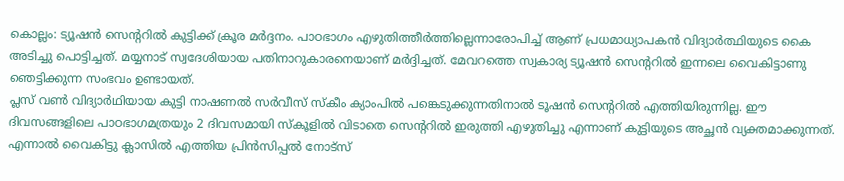കൊല്ലം: ട്യൂഷൻ സെന്ററിൽ കുട്ടിക്ക് ക്രൂര മർദ്ദനം. പാഠഭാഗം എഴുതിത്തീർത്തില്ലെന്നാരോപിച്ച് ആണ് പ്രധമാധ്യാപകൻ വിദ്യാർത്ഥിയുടെ കൈ അടിച്ചു പൊട്ടിച്ചത്. മയ്യനാട് സ്വദേശിയായ പതിനാറുകാരനെയാണ് മർദ്ദിച്ചത്. മേവറത്തെ സ്വകാര്യ ട്യൂഷൻ സെന്ററിൽ ഇന്നലെ വൈകിട്ടാണു ഞെട്ടിക്കുന്ന സംഭവം ഉണ്ടായത്.
പ്ലസ് വൺ വിദ്യാർഥിയായ കുട്ടി നാഷണൽ സർവീസ് സ്കീം ക്യാംപിൽ പങ്കെടുക്കുന്നതിനാൽ ടൂഷൻ സെന്ററിൽ എത്തിയിരുന്നില്ല. ഈ ദിവസങ്ങളിലെ പാഠഭാഗമത്രയും 2 ദിവസമായി സ്കൂളിൽ വിടാതെ സെന്ററിൽ ഇരുത്തി എഴുതിച്ചു എന്നാണ് കുട്ടിയുടെ അച്ഛൻ വ്യക്തമാക്കുന്നത്.
എന്നാൽ വൈകിട്ടു ക്ലാസിൽ എത്തിയ പ്രിൻസിപ്പൽ നോട്സ്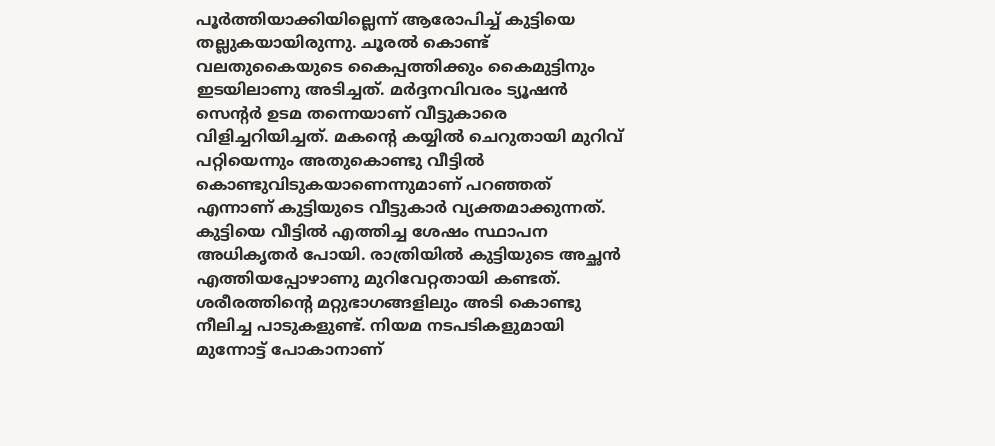പൂർത്തിയാക്കിയില്ലെന്ന് ആരോപിച്ച് കുട്ടിയെ തല്ലുകയായിരുന്നു. ചൂരൽ കൊണ്ട് വലതുകൈയുടെ കൈപ്പത്തിക്കും കൈമുട്ടിനും ഇടയിലാണു അടിച്ചത്. മർദ്ദനവിവരം ട്യൂഷൻ സെന്റർ ഉടമ തന്നെയാണ് വീട്ടുകാരെ വിളിച്ചറിയിച്ചത്. മകന്റെ കയ്യിൽ ചെറുതായി മുറിവ് പറ്റിയെന്നും അതുകൊണ്ടു വീട്ടിൽ കൊണ്ടുവിടുകയാണെന്നുമാണ് പറഞ്ഞത് എന്നാണ് കുട്ടിയുടെ വീട്ടുകാർ വ്യക്തമാക്കുന്നത്.
കുട്ടിയെ വീട്ടിൽ എത്തിച്ച ശേഷം സ്ഥാപന അധികൃതർ പോയി. രാത്രിയിൽ കുട്ടിയുടെ അച്ഛൻ എത്തിയപ്പോഴാണു മുറിവേറ്റതായി കണ്ടത്. ശരീരത്തിന്റെ മറ്റുഭാഗങ്ങളിലും അടി കൊണ്ടു നീലിച്ച പാടുകളുണ്ട്. നിയമ നടപടികളുമായി മുന്നോട്ട് പോകാനാണ്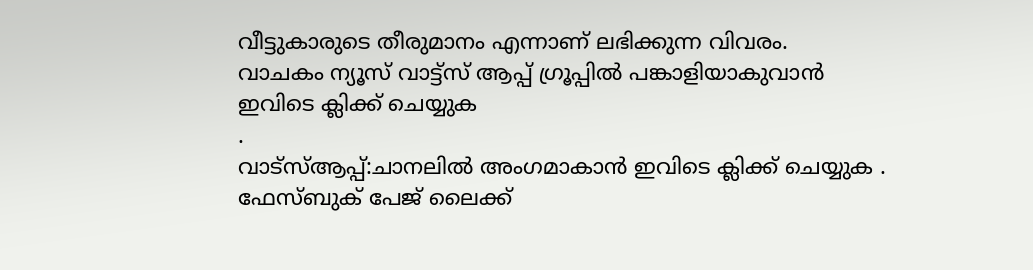വീട്ടുകാരുടെ തീരുമാനം എന്നാണ് ലഭിക്കുന്ന വിവരം.
വാചകം ന്യൂസ് വാട്ട്സ് ആപ്പ് ഗ്രൂപ്പിൽ പങ്കാളിയാകുവാൻ
ഇവിടെ ക്ലിക്ക് ചെയ്യുക
.
വാട്സ്ആപ്പ്:ചാനലിൽ അംഗമാകാൻ ഇവിടെ ക്ലിക്ക് ചെയ്യുക .
ഫേസ്ബുക് പേജ് ലൈക്ക്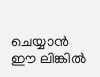ചെയ്യാൻ ഈ ലിങ്കിൽ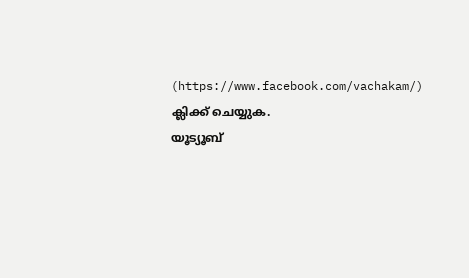(https://www.facebook.com/vachakam/) ക്ലിക്ക് ചെയ്യുക.
യൂട്യൂബ്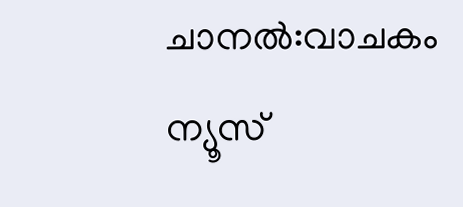ചാനൽ:വാചകം ന്യൂസ്